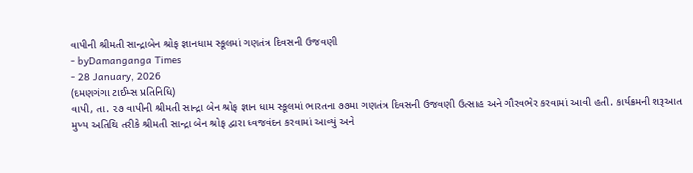વાપીની શ્રીમતી સાન્દ્રાબેન શ્રોફ જ્ઞાનધામ સ્કૂલમાં ગણતંત્ર દિવસની ઉજવણી
- byDamanganga Times
- 28 January, 2026
(દમણગંગા ટાઈમ્સ પ્રતિનિધિ)
વાપી, તા. ૨૭ વાપીની શ્રીમતી સાન્દ્રા બેન શ્રોફ જ્ઞાન ધામ સ્કૂલમાં ભારતના ૭૭મા ગણતંત્ર દિવસની ઉજવણી ઉત્સાહ અને ગૌરવભેર કરવામાં આવી હતી. કાર્યક્રમની શરૂઆત મુખ્ય અતિથિ તરીકે શ્રીમતી સાન્દ્રા બેન શ્રોફ દ્વારા ધ્વજવંદન કરવામાં આવ્યું અને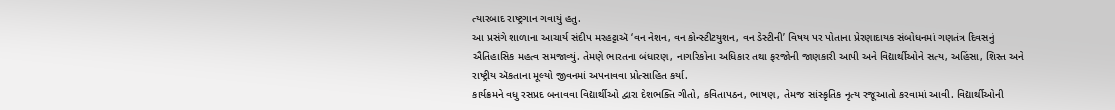ત્યારબાદ રાષ્ટ્રગાન ગવાયું હતુ.
આ પ્રસંગે શાળાના આચાર્ય સંદીપ મરહટ્ટાઍ ‘વન નેશન, વન કોન્સ્ટીટયુશન, વન ડેસ્ટીની’ વિષય પર પોતાના પ્રેરણાદાયક સંબોધનમાં ગણતંત્ર દિવસનું ઐતિહાસિક મહત્વ સમજાવ્યું. તેમણે ભારતના બંધારણ, નાગરિકોના અધિકાર તથા ફરજોની જાણકારી આપી અને વિદ્યાર્થીઓને સત્ય, અહિંસા, શિસ્ત અને રાષ્ટ્રીય ઍકતાના મૂલ્યો જીવનમાં અપનાવવા પ્રોત્સાહિત કર્યા.
કાર્યક્રમને વધુ રસપ્રદ બનાવવા વિદ્યાર્થીઓ દ્વારા દેશભક્તિ ગીતો, કવિતાપઠન, ભાષણ, તેમજ સાંસ્કૃતિક નૃત્ય રજૂઆતો કરવામાં આવી. વિદ્યાર્થીઓની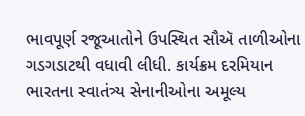ભાવપૂર્ણ રજૂઆતોને ઉપસ્થિત સૌઍ તાળીઓના ગડગડાટથી વધાવી લીધી. કાર્યક્રમ દરમિયાન ભારતના સ્વાતંત્ર્ય સેનાનીઓના અમૂલ્ય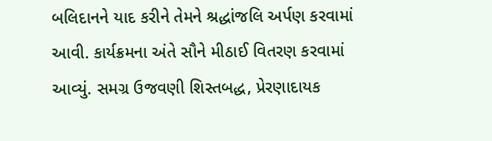બલિદાનને યાદ કરીને તેમને શ્રદ્ધાંજલિ અર્પણ કરવામાં આવી. કાર્યક્રમના અંતે સૌને મીઠાઈ વિતરણ કરવામાં આવ્યું. સમગ્ર ઉજવણી શિસ્તબદ્ધ, પ્રેરણાદાયક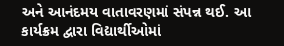અને આનંદમય વાતાવરણમાં સંપન્ન થઈ. આ કાર્યક્રમ દ્વારા વિદ્યાર્થીઓમાં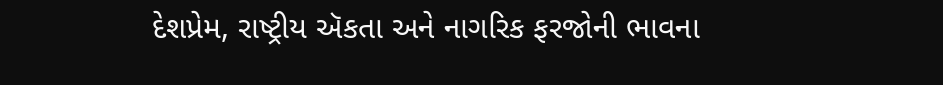દેશપ્રેમ, રાષ્ટ્રીય ઍકતા અને નાગરિક ફરજોની ભાવના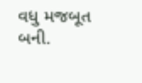વધુ મજબૂત બની.